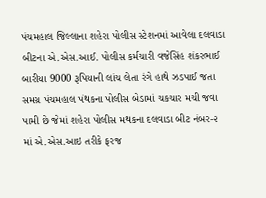પંચમહાલ જિલ્લાના શહેરા પોલીસ સ્ટેશનમાં આવેલા દલવાડા બીટના એ.એસ.આઈ. પોલીસ કર્મચારી વજેસિંહ શંકરભાઈ બારીયા 9000 રૂપિયાની લાંચ લેતા રંગે હાથે ઝડપાઈ જતા સમગ્ર પંચમહાલ પંથકના પોલીસ બેડામાં ચકચાર મચી જવા પામી છે જેમાં શહેરા પોલીસ મથકના દલવાડા બીટ નંબર-૨ માં એ.એસ.આઇ તરીકે ફરજ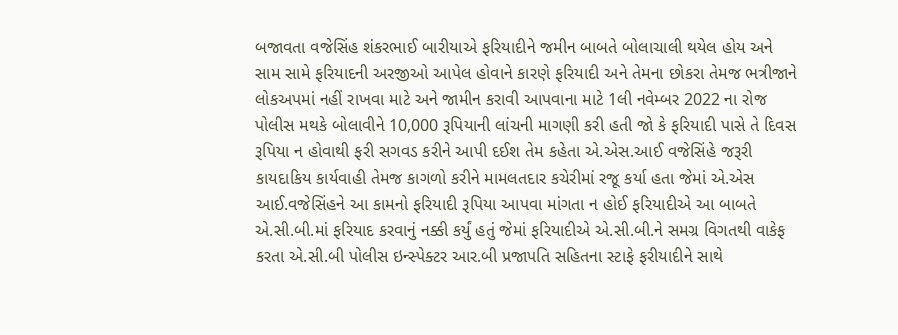બજાવતા વજેસિંહ શંકરભાઈ બારીયાએ ફરિયાદીને જમીન બાબતે બોલાચાલી થયેલ હોય અને સામ સામે ફરિયાદની અરજીઓ આપેલ હોવાને કારણે ફરિયાદી અને તેમના છોકરા તેમજ ભત્રીજાને લોકઅપમાં નહીં રાખવા માટે અને જામીન કરાવી આપવાના માટે 1લી નવેમ્બર 2022 ના રોજ પોલીસ મથકે બોલાવીને 10,000 રૂપિયાની લાંચની માગણી કરી હતી જો કે ફરિયાદી પાસે તે દિવસ રૂપિયા ન હોવાથી ફરી સગવડ કરીને આપી દઈશ તેમ કહેતા એ.એસ.આઈ વજેસિંહે જરૂરી કાયદાકિય કાર્યવાહી તેમજ કાગળો કરીને મામલતદાર કચેરીમાં રજૂ કર્યા હતા જેમાં એ.એસ આઈ.વજેસિંહને આ કામનો ફરિયાદી રૂપિયા આપવા માંગતા ન હોઈ ફરિયાદીએ આ બાબતે એ.સી.બી.માં ફરિયાદ કરવાનું નક્કી કર્યું હતું જેમાં ફરિયાદીએ એ.સી.બી.ને સમગ્ર વિગતથી વાકેફ કરતા એ.સી.બી પોલીસ ઇન્સ્પેક્ટર આર.બી પ્રજાપતિ સહિતના સ્ટાફે ફરીયાદીને સાથે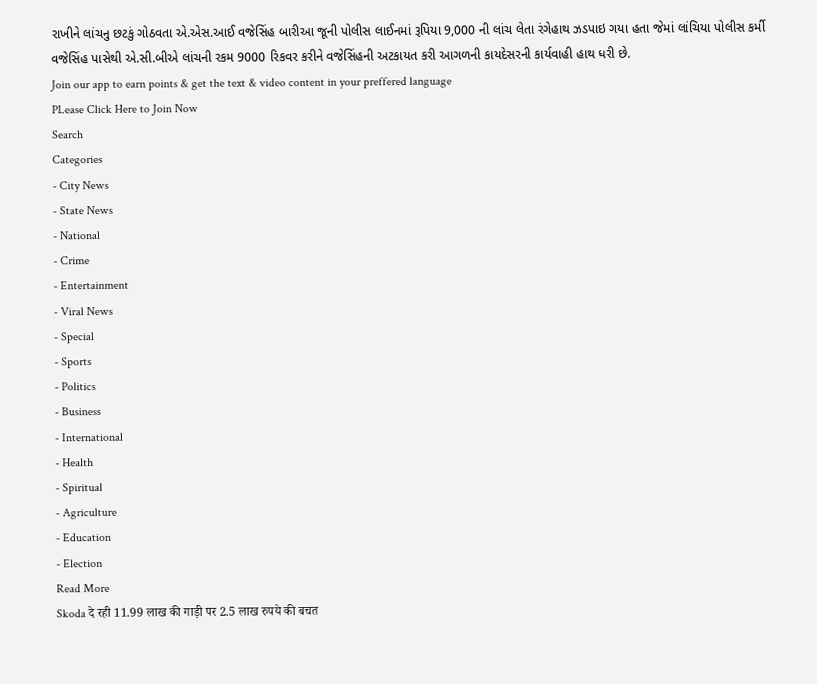રાખીને લાંચનુ છટકું ગોઠવતા એ.એસ.આઈ વજેસિંહ બારીઆ જૂની પોલીસ લાઈનમાં રૂપિયા 9,000 ની લાંચ લેતા રંગેહાથ ઝડપાઇ ગયા હતા જેમાં લાંચિયા પોલીસ કર્મી વજેસિંહ પાસેથી એ.સી.બીએ લાંચની રકમ 9000 રિકવર કરીને વજેસિંહની અટકાયત કરી આગળની કાયદેસરની કાર્યવાહી હાથ ધરી છે.
Join our app to earn points & get the text & video content in your preffered language
PLease Click Here to Join Now
Search
Categories
- City News
- State News
- National
- Crime
- Entertainment
- Viral News
- Special
- Sports
- Politics
- Business
- International
- Health
- Spiritual
- Agriculture
- Education
- Election
Read More
Skoda दे रही 11.99 लाख की गाड़ी पर 2.5 लाख रुपये की बचत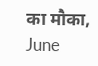का मौका, June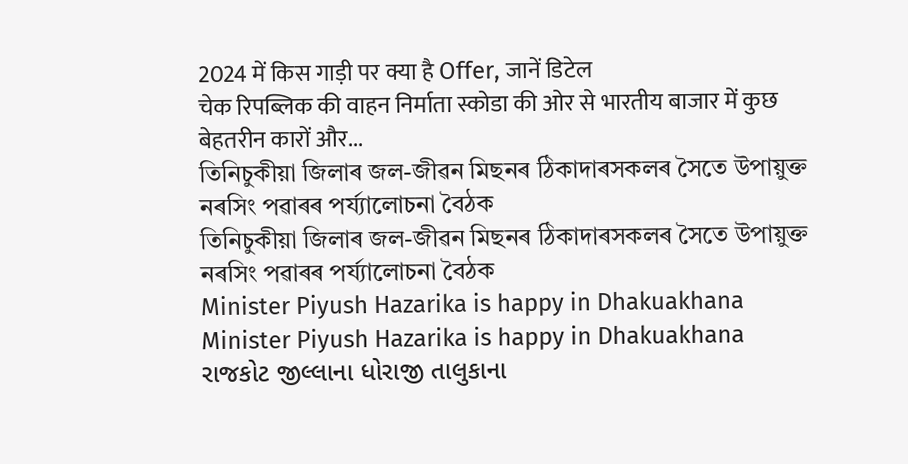2024 में किस गाड़ी पर क्या है Offer, जानें डिटेल
चेक रिपब्लिक की वाहन निर्माता स्कोडा की ओर से भारतीय बाजार में कुछ बेहतरीन कारों और...
তিনিচুকীয়া জিলাৰ জল-জীৱন মিছনৰ ঠিকাদাৰসকলৰ সৈতে উপায়ুক্ত নৰসিং পৱাৰৰ পৰ্য্যালোচনা বৈঠক
তিনিচুকীয়া জিলাৰ জল-জীৱন মিছনৰ ঠিকাদাৰসকলৰ সৈতে উপায়ুক্ত নৰসিং পৱাৰৰ পৰ্য্যালোচনা বৈঠক
Minister Piyush Hazarika is happy in Dhakuakhana
Minister Piyush Hazarika is happy in Dhakuakhana
રાજકોટ જીલ્લાના ધોરાજી તાલુકાના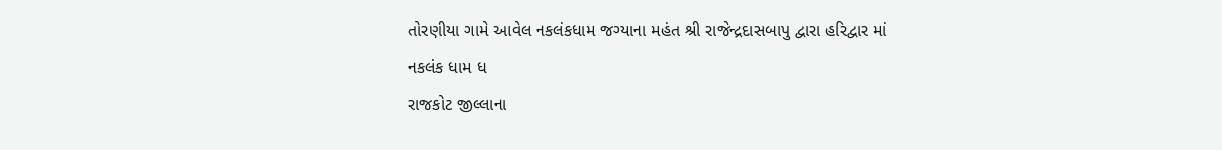તોરણીયા ગામે આવેલ નકલંકધામ જગ્યાના મહંત શ્રી રાજેન્દ્રદાસબાપુ દ્વારા હરિદ્વાર માં નકલંક ધામ ધ
રાજકોટ જીલ્લાના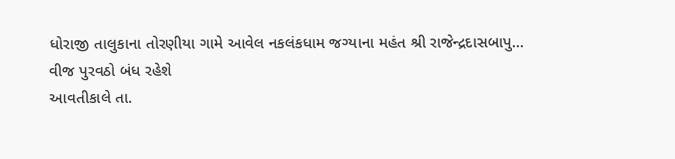ધોરાજી તાલુકાના તોરણીયા ગામે આવેલ નકલંકધામ જગ્યાના મહંત શ્રી રાજેન્દ્રદાસબાપુ...
વીજ પુરવઠો બંધ રહેશે
આવતીકાલે તા.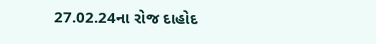27.02.24ના રોજ દાહોદ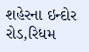શહેરના ઇન્દોર રોડ,રિધમ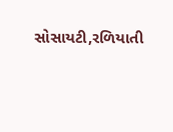સોસાયટી,રળિયાતી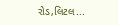રોડ,લિટલ...